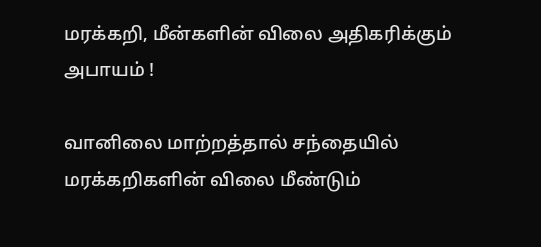மரக்கறி, மீன்களின் விலை அதிகரிக்கும் அபாயம் !

வானிலை மாற்றத்தால் சந்தையில் மரக்கறிகளின் விலை மீண்டும்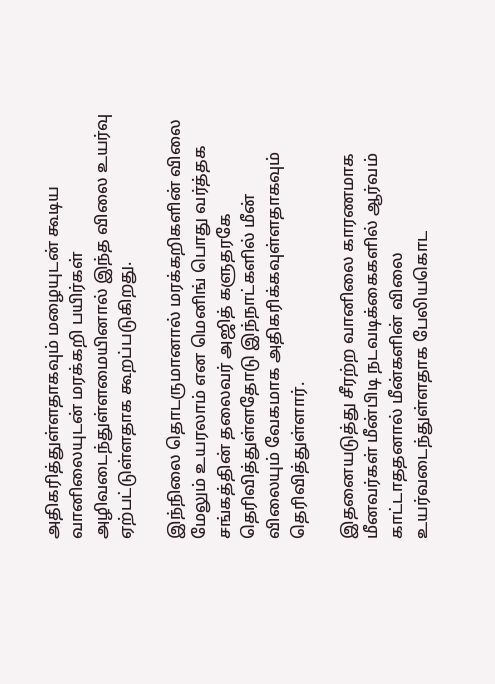அதிகரித்துள்ளதாகவும் மழையுடன் கூடிய வானிலையுடன் மரக்கறி பயிர்கள் அழிவடைந்துள்ளமையினால் இந்த விலை உயர்வு ஏற்பட்டுள்ளதாக கூறப்படுகிறது.

இந்நிலை தொடருமானால் மரக்கறிகளின் விலை மேலும் உயரலாம் என மெனிங் பொது வர்த்தக சங்கத்தின் தலைவர் அஜித் களுதரகே தெரிவித்துள்ளதோடு இந்நாட்களில் மீன் விலையும் வேகமாக அதிகரிக்கவுள்ளதாகவும் தெரிவித்துள்ளார்.

இதனையடுத்து சீரற்ற வானிலை காரணமாக மீனவர்கள் மீன்பிடி நடவடிக்கைகளில் ஆர்வம் காட்டாததனால் மீன்களின் விலை உயர்வடைந்துள்ளதாக பேலியகொட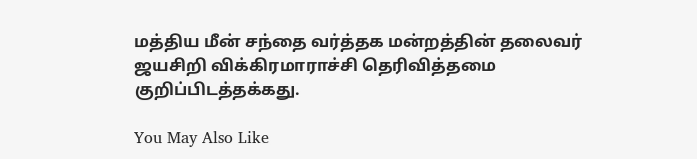மத்திய மீன் சந்தை வர்த்தக மன்றத்தின் தலைவர் ஜயசிறி விக்கிரமாராச்சி தெரிவித்தமை குறிப்பிடத்தக்கது.

You May Also Like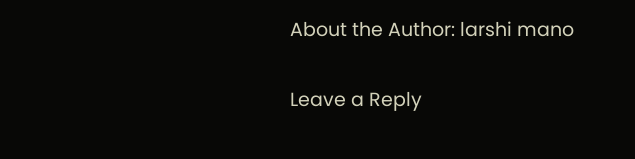About the Author: larshi mano

Leave a Reply